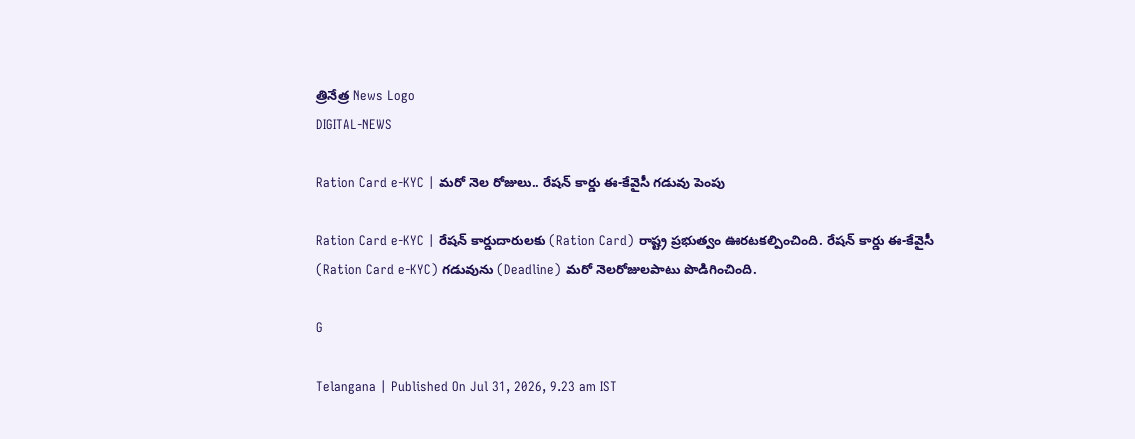త్రినేత్ర News Logo
DIGITAL-NEWS

Ration Card e-KYC | మ‌రో నెల రోజులు.. రేష‌న్ కార్డు ఈ-కేవైసీ గడువు పెంపు

Ration Card e-KYC | రేషన్ కార్డుదారులకు (Ration Card) రాష్ట్ర ప్రభుత్వం ఊరటక‌ల్పించింది. రేష‌న్ కార్డు ఈ-కేవైసీ (Ration Card e-KYC) గ‌డువును (Deadline) మ‌రో నెల‌రోజుల‌పాటు పొడిగించింది.

G

Telangana | Published On Jul 31, 2026, 9.23 am IST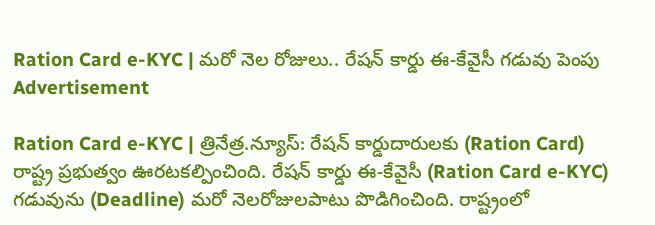Ration Card e-KYC | మ‌రో నెల రోజులు.. రేష‌న్ కార్డు ఈ-కేవైసీ గడువు పెంపు
Advertisement

Ration Card e-KYC | త్రినేత్ర‌.న్యూస్‌: రేషన్ కార్డుదారులకు (Ration Card) రాష్ట్ర ప్రభుత్వం ఊరటక‌ల్పించింది. రేష‌న్ కార్డు ఈ-కేవైసీ (Ration Card e-KYC) గ‌డువును (Deadline) మ‌రో నెల‌రోజుల‌పాటు పొడిగించింది. రాష్ట్రంలో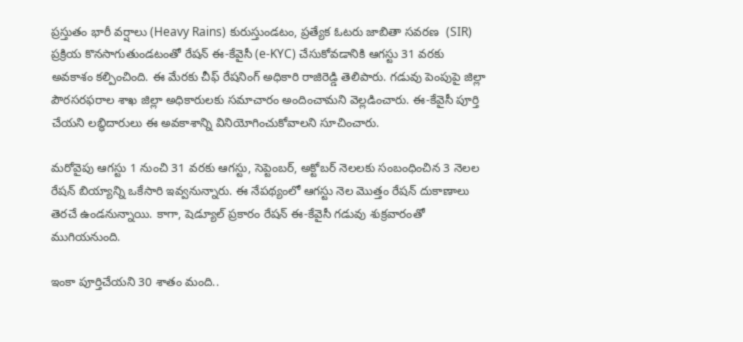ప్ర‌స్తుతం భారీ వర్షాలు (Heavy Rains) కురుస్తుండ‌టం, ప్రత్యేక ఓటరు జాబితా సవరణ  (SIR) ప్రక్రియ కొన‌సాగుతుండ‌టంతో రేషన్ ఈ-కేవైసీ (e-KYC) చేసుకోవ‌డానికి ఆగస్టు 31 వరకు అవ‌కాశం క‌ల్పించింది. ఈ మేర‌కు చీఫ్ రేషనింగ్ అధికారి రాజిరెడ్డి తెలిపారు. గ‌డువు పెంపుపై జిల్లా పౌర‌స‌ర‌ఫ‌రాల శాఖ జిల్లా అధికారుల‌కు స‌మాచారం అందించామ‌ని వెల్ల‌డించారు. ఈ-కేవైసీ పూర్తి చేయని లబ్ధిదారులు ఈ అవకాశాన్ని వినియోగించుకోవాలని సూచించారు.

మ‌రోవైపు ఆగస్టు 1 నుంచి 31 వరకు ఆగస్టు, సెప్టెంబర్, అక్టోబర్ నెలలకు సంబంధించిన 3 నెలల రేషన్ బియ్యాన్ని ఒకేసారి ఇవ్వ‌నున్నారు. ఈ నేప‌థ్యంలో ఆగ‌స్టు నెల మొత్తం రేష‌న్ దుకాణాలు తెర‌చే ఉండ‌నున్నాయి. కాగా, షెడ్యూల్ ప్ర‌కారం రేష‌న్ ఈ-కేవైసీ గ‌డువు శుక్ర‌వారంతో ముగియ‌నుంది.

ఇంకా పూర్తిచేయ‌ని 30 శాతం మంది..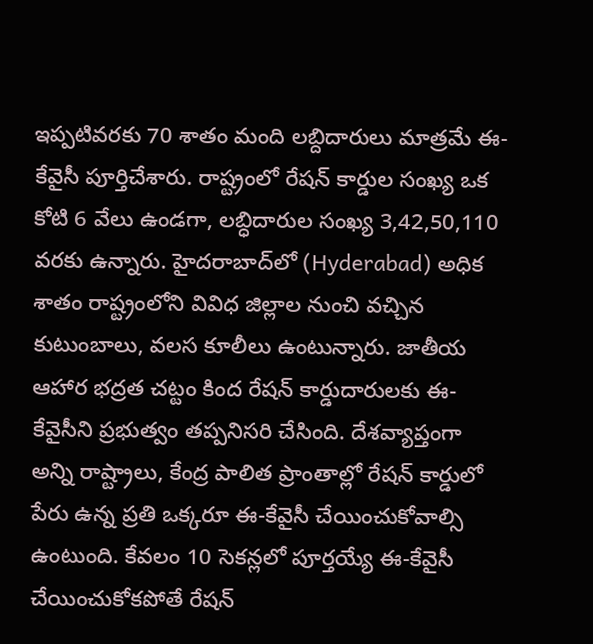ఇప్ప‌టివ‌ర‌కు 70 శాతం మంది ల‌బ్దిదారులు మాత్ర‌మే ఈ-కేవైసీ పూర్తిచేశారు. రాష్ట్రంలో రేషన్‌ కార్డుల సంఖ్య ఒక కోటి 6 వేలు ఉండగా, లబ్ధిదారుల సంఖ్య 3,42,50,110 వరకు ఉన్నారు. హైదరాబాద్‌లో (Hyderabad) అధిక శాతం రాష్ట్రంలోని వివిధ జిల్లాల నుంచి వచ్చిన కుటుంబాలు, వలస కూలీలు ఉంటున్నారు. జాతీయ ఆహార భద్రత చట్టం కింద రేషన్ కార్డుదారులకు ఈ-కేవైసీని ప్రభుత్వం తప్పనిసరి చేసింది. దేశవ్యాప్తంగా అన్ని రాష్ట్రాలు, కేంద్ర పాలిత ప్రాంతాల్లో రేషన్‌ కార్డులో పేరు ఉన్న ప్రతి ఒక్కరూ ఈ-కేవైసీ చేయించుకోవాల్సి ఉంటుంది. కేవలం 10 సెకన్లలో పూర్తయ్యే ఈ-కేవైసీ చేయించుకోకపోతే రేషన్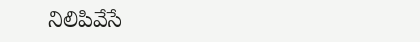నిలిపివేసే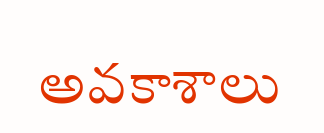అవకాశాలు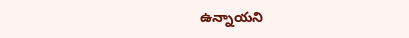ఉన్నాయని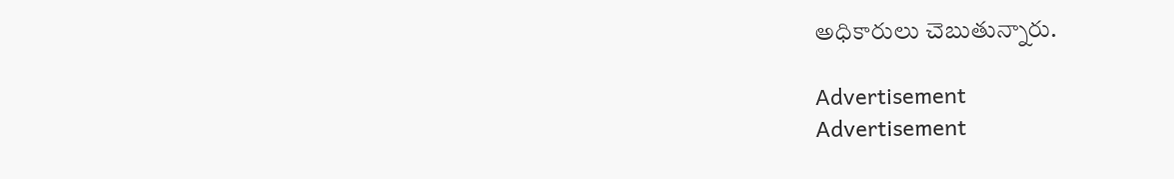అధికారులు చెబుతున్నారు.

Advertisement
Advertisement